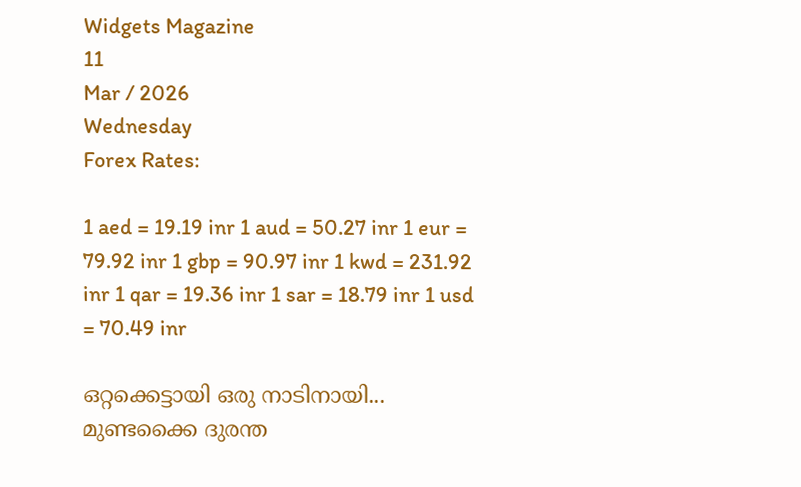Widgets Magazine
11
Mar / 2026
Wednesday
Forex Rates:

1 aed = 19.19 inr 1 aud = 50.27 inr 1 eur = 79.92 inr 1 gbp = 90.97 inr 1 kwd = 231.92 inr 1 qar = 19.36 inr 1 sar = 18.79 inr 1 usd = 70.49 inr

ഒറ്റക്കെട്ടായി ഒരു നാടിനായി... മുണ്ടക്കൈ ദുരന്ത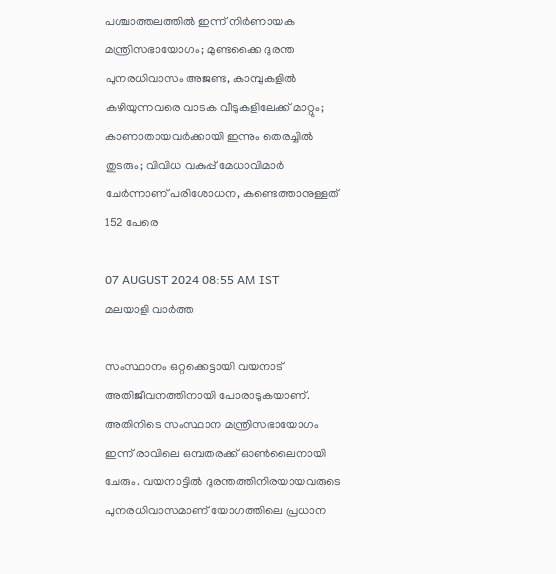പശ്ചാത്തലത്തില്‍ ഇന്ന് നിര്‍ണായക മന്ത്രിസഭായോഗം; മുണ്ടക്കൈ ദുരന്ത പുനരധിവാസം അജണ്ട, കാമ്പുകളില്‍ കഴിയുന്നവരെ വാടക വീടുകളിലേക്ക് മാറ്റും; കാണാതായവര്‍ക്കായി ഇന്നും തെരച്ചില്‍ തുടരും; വിവിധ വകുപ്പ് മേധാവിമാര്‍ ചേര്‍ന്നാണ് പരിശോധന, കണ്ടെത്താനുള്ളത് 152 പേരെ

07 AUGUST 2024 08:55 AM IST
മലയാളി വാര്‍ത്ത

സംസ്ഥാനം ഒറ്റക്കെട്ടായി വയനാട് അതിജീവനത്തിനായി പോരാടുകയാണ്. അതിനിടെ സംസ്ഥാന മന്ത്രിസഭായോഗം ഇന്ന് രാവിലെ ഒമ്പതരക്ക് ഓണ്‍ലൈനായി ചേരും. വയനാട്ടില്‍ ദുരന്തത്തിനിരയായവരുടെ പുനരധിവാസമാണ് യോഗത്തിലെ പ്രധാന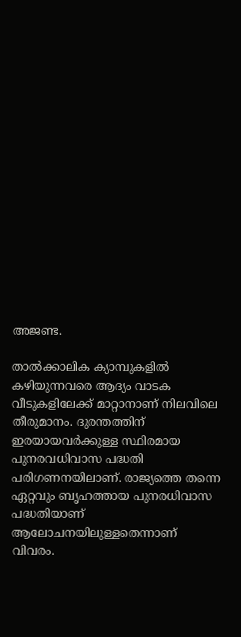അജണ്ട.

താല്‍ക്കാലിക ക്യാമ്പുകളില്‍ കഴിയുന്നവരെ ആദ്യം വാടക വീടുകളിലേക്ക് മാറ്റാനാണ് നിലവിലെ തീരുമാനം. ദുരന്തത്തിന് ഇരയായവര്‍ക്കുള്ള സ്ഥിരമായ പുനരവധിവാസ പദ്ധതി പരിഗണനയിലാണ്. രാജ്യത്തെ തന്നെ ഏറ്റവും ബൃഹത്തായ പുനരധിവാസ പദ്ധതിയാണ് ആലോചനയിലുള്ളതെന്നാണ് വിവരം.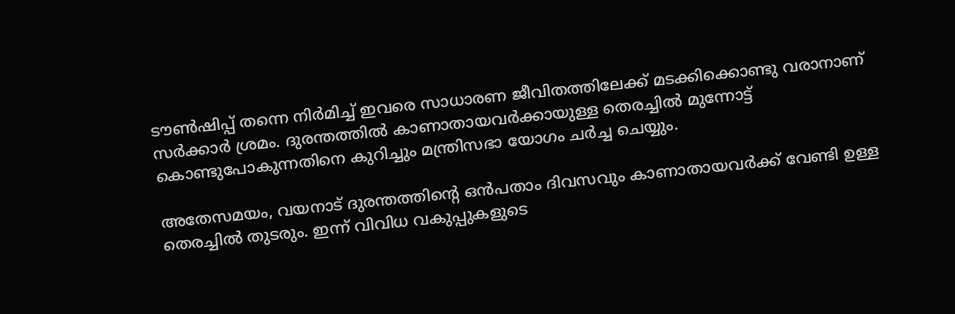ടൗണ്‍ഷിപ്പ് തന്നെ നിര്‍മിച്ച് ഇവരെ സാധാരണ ജീവിതത്തിലേക്ക് മടക്കിക്കൊണ്ടു വരാനാണ് സര്‍ക്കാര്‍ ശ്രമം. ദുരന്തത്തില്‍ കാണാതായവര്‍ക്കായുള്ള തെരച്ചില്‍ മുന്നോട്ട് കൊണ്ടുപോകുന്നതിനെ കുറിച്ചും മന്ത്രിസഭാ യോഗം ചര്‍ച്ച ചെയ്യും.

അതേസമയം, വയനാട് ദുരന്തത്തിന്റെ ഒന്‍പതാം ദിവസവും കാണാതായവര്‍ക്ക് വേണ്ടി ഉള്ള തെരച്ചില്‍ തുടരും. ഇന്ന് വിവിധ വകുപ്പുകളുടെ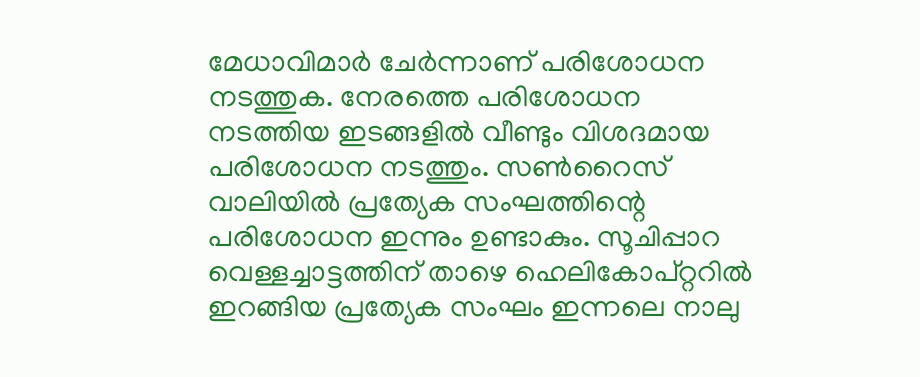മേധാവിമാര്‍ ചേര്‍ന്നാണ് പരിശോധന നടത്തുക. നേരത്തെ പരിശോധന നടത്തിയ ഇടങ്ങളില്‍ വീണ്ടും വിശദമായ പരിശോധന നടത്തും. സണ്‍റൈസ് വാലിയില്‍ പ്രത്യേക സംഘത്തിന്റെ പരിശോധന ഇന്നും ഉണ്ടാകും. സൂചിപ്പാറ വെള്ളച്ചാട്ടത്തിന് താഴെ ഹെലികോപ്റ്ററില്‍ ഇറങ്ങിയ പ്രത്യേക സംഘം ഇന്നലെ നാലു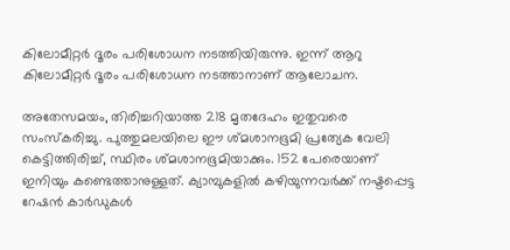കിലോമീറ്റര്‍ ദൂരം പരിശോധന നടത്തിയിരുന്നു. ഇന്ന് ആറു കിലോമീറ്റര്‍ ദൂരം പരിശോധന നടത്താനാണ് ആലോചന.

അതേസമയം, തിരിച്ചറിയാത്ത 218 മൃതദേഹം ഇതുവരെ സംസ്‌കരിച്ചു. പുത്തുമലയിലെ ഈ ശ്മശാനഭൂമി പ്രത്യേക വേലി കെട്ടിത്തിരിച്ച്, സ്ഥിരം ശ്മശാനഭൂമിയാക്കും. 152 പേരെയാണ് ഇനിയും കണ്ടെത്താനുള്ളത്. ക്യാമ്പുകളില്‍ കഴിയുന്നവര്‍ക്ക് നഷ്ടപ്പെട്ട റേഷന്‍ കാര്‍ഡുകള്‍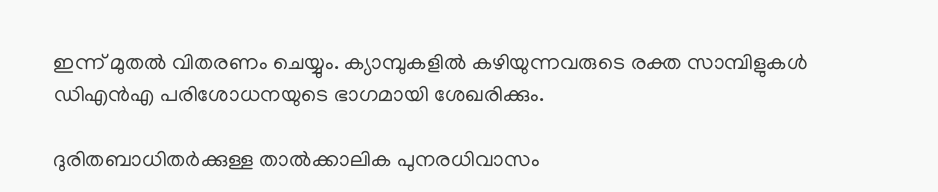ഇന്ന് മുതല്‍ വിതരണം ചെയ്യും. ക്യാമ്പുകളില്‍ കഴിയുന്നവരുടെ രക്ത സാമ്പിളുകള്‍ ഡിഎന്‍എ പരിശോധനയുടെ ഭാഗമായി ശേഖരിക്കും.

ദുരിതബാധിതര്‍ക്കുള്ള താല്‍ക്കാലിക പുനരധിവാസം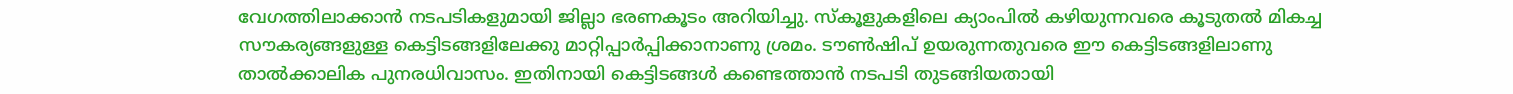വേഗത്തിലാക്കാന്‍ നടപടികളുമായി ജില്ലാ ഭരണകൂടം അറിയിച്ചു. സ്‌കൂളുകളിലെ ക്യാംപില്‍ കഴിയുന്നവരെ കൂടുതല്‍ മികച്ച സൗകര്യങ്ങളുള്ള കെട്ടിടങ്ങളിലേക്കു മാറ്റിപ്പാര്‍പ്പിക്കാനാണു ശ്രമം. ടൗണ്‍ഷിപ് ഉയരുന്നതുവരെ ഈ കെട്ടിടങ്ങളിലാണു താല്‍ക്കാലിക പുനരധിവാസം. ഇതിനായി കെട്ടിടങ്ങള്‍ കണ്ടെത്താന്‍ നടപടി തുടങ്ങിയതായി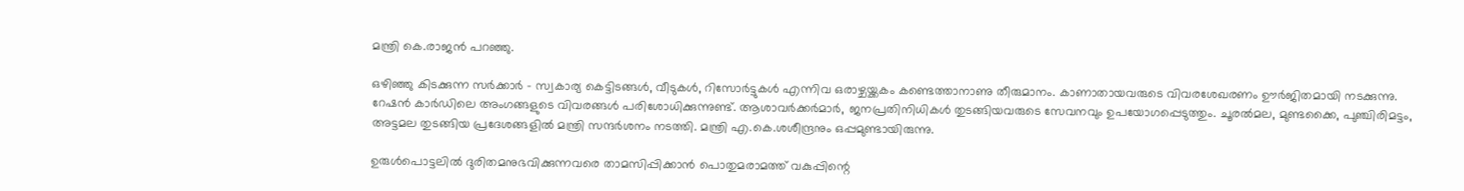മന്ത്രി കെ.രാജന്‍ പറഞ്ഞു.

ഒഴിഞ്ഞു കിടക്കുന്ന സര്‍ക്കാര്‍ - സ്വകാര്യ കെട്ടിടങ്ങള്‍, വീടുകള്‍, റിസോര്‍ട്ടുകള്‍ എന്നിവ ഒരാഴ്ചയ്ക്കകം കണ്ടെത്താനാണു തീരുമാനം. കാണാതായവരുടെ വിവരശേഖരണം ഊര്‍ജിതമായി നടക്കുന്നു. റേഷന്‍ കാര്‍ഡിലെ അംഗങ്ങളുടെ വിവരങ്ങള്‍ പരിശോധിക്കുന്നുണ്ട്. ആശാവര്‍ക്കര്‍മാര്‍, ജനപ്രതിനിധികള്‍ തുടങ്ങിയവരുടെ സേവനവും ഉപയോഗപ്പെടുത്തും. ചൂരല്‍മല, മുണ്ടക്കൈ, പുഞ്ചിരിമട്ടം, അട്ടമല തുടങ്ങിയ പ്രദേശങ്ങളില്‍ മന്ത്രി സന്ദര്‍ശനം നടത്തി. മന്ത്രി എ.കെ.ശശീന്ദ്രനും ഒപ്പമുണ്ടായിരുന്നു.

ഉരുള്‍പൊട്ടലില്‍ ദുരിതമനുഭവിക്കുന്നവരെ താമസിപ്പിക്കാന്‍ പൊതുമരാമത്ത് വകുപ്പിന്റെ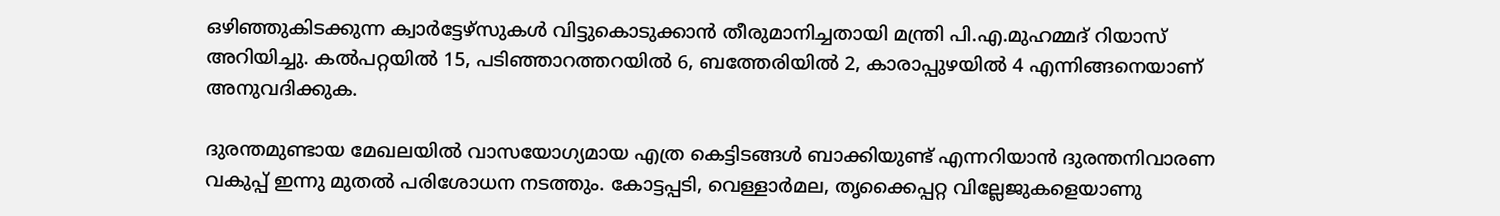ഒഴിഞ്ഞുകിടക്കുന്ന ക്വാര്‍ട്ടേഴ്‌സുകള്‍ വിട്ടുകൊടുക്കാന്‍ തീരുമാനിച്ചതായി മന്ത്രി പി.എ.മുഹമ്മദ് റിയാസ് അറിയിച്ചു. കല്‍പറ്റയില്‍ 15, പടിഞ്ഞാറത്തറയില്‍ 6, ബത്തേരിയില്‍ 2, കാരാപ്പുഴയില്‍ 4 എന്നിങ്ങനെയാണ് അനുവദിക്കുക.

ദുരന്തമുണ്ടായ മേഖലയില്‍ വാസയോഗ്യമായ എത്ര കെട്ടിടങ്ങള്‍ ബാക്കിയുണ്ട് എന്നറിയാന്‍ ദുരന്തനിവാരണ വകുപ്പ് ഇന്നു മുതല്‍ പരിശോധന നടത്തും. കോട്ടപ്പടി, വെള്ളാര്‍മല, തൃക്കൈപ്പറ്റ വില്ലേജുകളെയാണു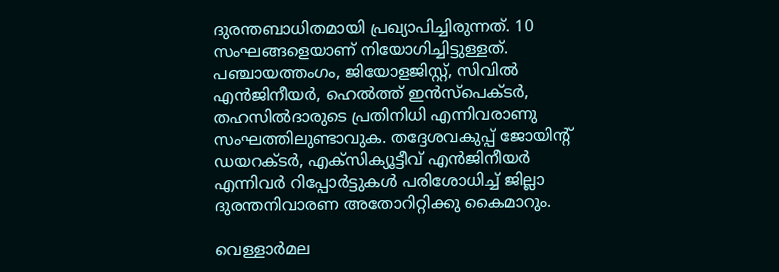ദുരന്തബാധിതമായി പ്രഖ്യാപിച്ചിരുന്നത്. 10 സംഘങ്ങളെയാണ് നിയോഗിച്ചിട്ടുള്ളത്. പഞ്ചായത്തംഗം, ജിയോളജിസ്റ്റ്, സിവില്‍ എന്‍ജിനീയര്‍, ഹെല്‍ത്ത് ഇന്‍സ്‌പെക്ടര്‍, തഹസില്‍ദാരുടെ പ്രതിനിധി എന്നിവരാണു സംഘത്തിലുണ്ടാവുക. തദ്ദേശവകുപ്പ് ജോയിന്റ് ഡയറക്ടര്‍, എക്‌സിക്യൂട്ടീവ് എന്‍ജിനീയര്‍ എന്നിവര്‍ റിപ്പോര്‍ട്ടുകള്‍ പരിശോധിച്ച് ജില്ലാ ദുരന്തനിവാരണ അതോറിറ്റിക്കു കൈമാറും.

വെള്ളാര്‍മല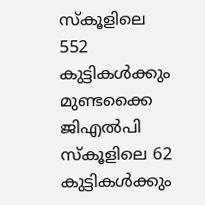സ്‌കൂളിലെ 552 കുട്ടികള്‍ക്കും മുണ്ടക്കൈ ജിഎല്‍പി സ്‌കൂളിലെ 62 കുട്ടികള്‍ക്കും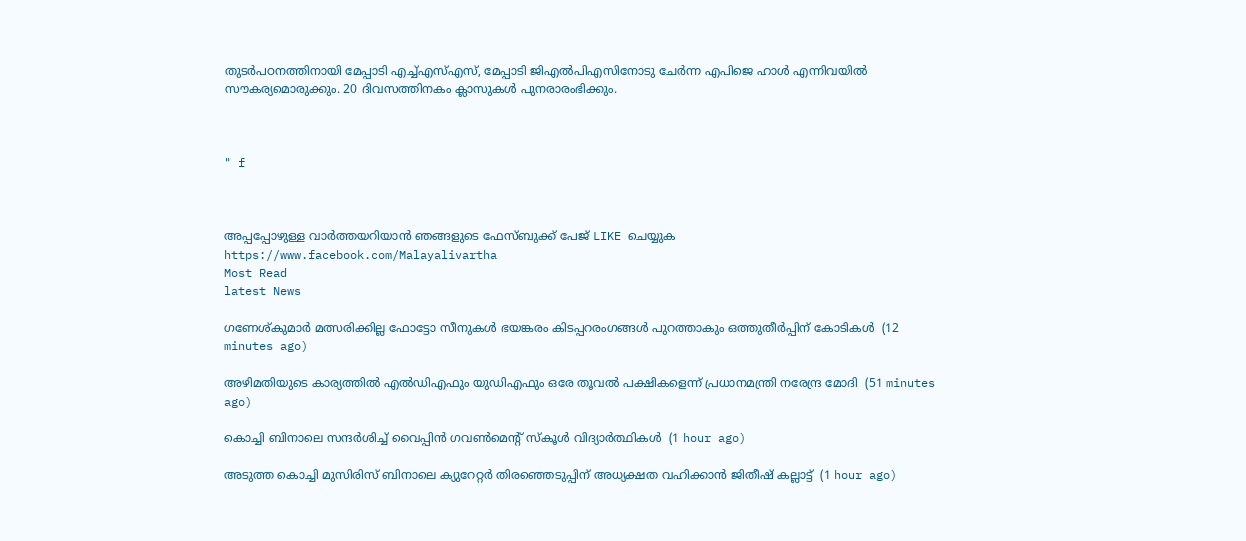തുടര്‍പഠനത്തിനായി മേപ്പാടി എച്ച്എസ്എസ്, മേപ്പാടി ജിഎല്‍പിഎസിനോടു ചേര്‍ന്ന എപിജെ ഹാള്‍ എന്നിവയില്‍ സൗകര്യമൊരുക്കും. 20 ദിവസത്തിനകം ക്ലാസുകള്‍ പുനരാരംഭിക്കും.



" f



അപ്പപ്പോഴുള്ള വാര്‍ത്തയറിയാന്‍ ഞങ്ങളുടെ ഫേസ്‌ബുക്ക്‌ പേജ് LIKE ചെയ്യുക
https://www.facebook.com/Malayalivartha
Most Read
latest News

ഗണേശ്കുമാര്‍ മത്സരിക്കില്ല ഫോട്ടോ സീനുകള്‍ ഭയങ്കരം കിടപ്പറരംഗങ്ങള്‍ പുറത്താകും ഒത്തുതീര്‍പ്പിന് കോടികള്‍  (12 minutes ago)

അഴിമതിയുടെ കാര്യത്തില്‍ എല്‍ഡിഎഫും യുഡിഎഫും ഒരേ തൂവല്‍ പക്ഷികളെന്ന് പ്രധാനമന്ത്രി നരേന്ദ്ര മോദി  (51 minutes ago)

കൊച്ചി ബിനാലെ സന്ദർശിച്ച് വൈപ്പിൻ ഗവൺമെന്റ് സ്കൂൾ വിദ്യാർത്ഥികൾ  (1 hour ago)

അടുത്ത കൊച്ചി മുസിരിസ് ബിനാലെ ക്യുറേറ്റർ തിരഞ്ഞെടുപ്പിന് അധ്യക്ഷത വഹിക്കാൻ ജിതീഷ് കല്ലാട്ട്  (1 hour ago)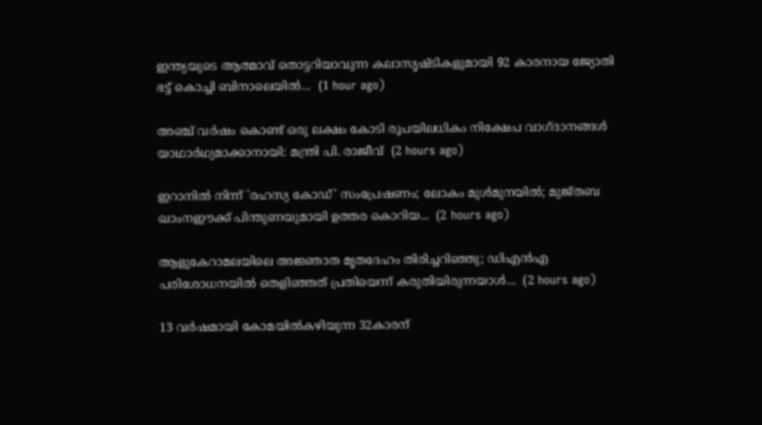ഇന്ത്യയുടെ ആത്മാവ് തൊട്ടറിയാവുന്ന കലാസൃഷ്ടികളുമായി 92 കാരനായ ജ്യോതി ഭട്ട് കൊച്ചി ബിനാലെയില്‍...  (1 hour ago)

അഞ്ച് വര്‍ഷം കൊണ്ട് ഒരു ലക്ഷം കോടി രൂപയിലധികം നിക്ഷേപ വാഗ്ദാനങ്ങള്‍ യാഥാര്‍ഥ്യമാക്കാനായി: മന്ത്രി പി. രാജീവ്  (2 hours ago)

ഇറാനിൽ നിന്ന് 'രഹസ്യ കോഡ്' സംപ്രേഷണം; ലോകം മുൾമുനയിൽ; മുജ്തബ ഖാംനഈക്ക് പിന്തുണയുമായി ഉത്തര കൊറിയ...  (2 hours ago)

ആളുകേറാമലയിലെ അജ്ഞാത മൃതദേഹം തിരിച്ചറിഞ്ഞു; ഡിഎൻഎ പരിശോധനയിൽ തെളിഞ്ഞത് പ്രതിയെന്ന് കരുതിയിരുന്നയാൾ...  (2 hours ago)

13 വര്‍ഷമായി കോമയില്‍കഴിയുന്ന 32കാരന്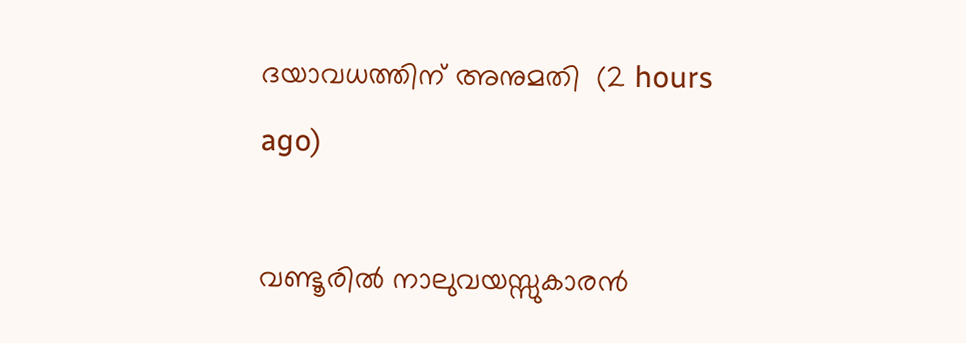ദയാവധത്തിന് അനുമതി  (2 hours ago)

വണ്ടൂരിൽ നാലുവയസ്സുകാരൻ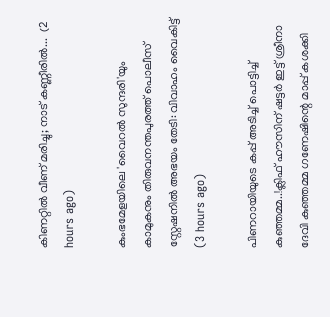കിണറ്റിൽ വീണ് മരിച്ചു; നാട് കണ്ണീരിൽ...  (2 hours ago)

കുംഭമേളയിലെ 'വൈറൽ സുന്ദരി'യും കാമുകനും തിരുവനന്തപുരത്ത് പൊലീസ് സ്റ്റേഷനിൽ അഭയം തേടി: വിവാഹം വൈകിട്ട്  (3 hours ago)

പിണറായിയുടെ കപ്പ് അടിച്ച് പൊട്ടിച്ച് കുഞ്ഞമ്മ..!ക്ലിഫ് ഹൗസിന് ഷട്ടർ ഇട്ട് ശ്രീനാ ദേവി കുഞ്ഞമ്മ ഗണേഷിന്റെ മാപ്പ് കശക്കി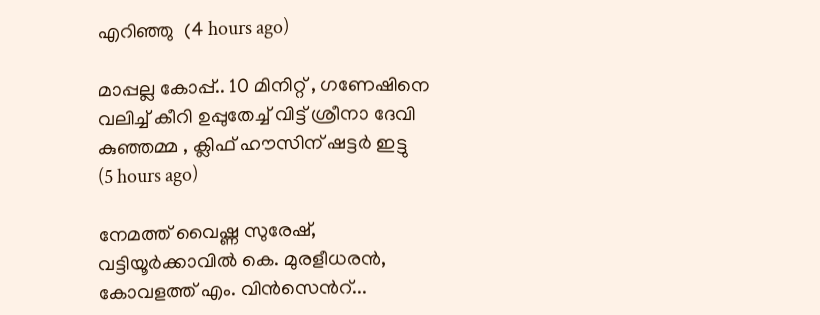എറിഞ്ഞു  (4 hours ago)

മാപ്പല്ല കോപ്പ്.. 10 മിനിറ്റ് , ഗണേഷിനെ വലിച്ച് കീറി ഉപ്പുതേച്ച് വിട്ട് ശ്രീനാ ദേവി കുഞ്ഞമ്മ , ക്ലിഫ് ഹൗസിന് ഷട്ടർ ഇട്ടു  (5 hours ago)

നേമത്ത് വൈഷ്ണ സുരേഷ്, വട്ടിയൂർക്കാവിൽ കെ. മുരളീധരൻ, കോവളത്ത് എം. വിൻസെന്‍റ്...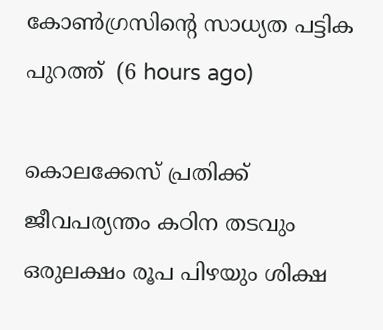കോൺഗ്രസിന്റെ സാധ്യത പട്ടിക പുറത്ത്  (6 hours ago)

കൊലക്കേസ് പ്രതിക്ക് ജീവപര്യന്തം കഠിന തടവും ഒരുലക്ഷം രൂപ പിഴയും ശിക്ഷ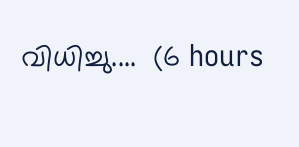വിധിച്ചു....  (6 hours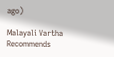ago)

Malayali Vartha Recommends